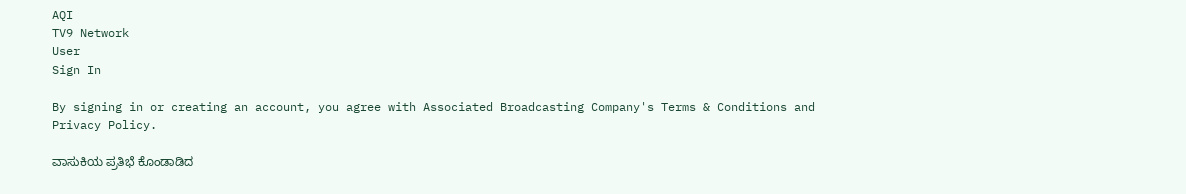AQI
TV9 Network
User
Sign In

By signing in or creating an account, you agree with Associated Broadcasting Company's Terms & Conditions and Privacy Policy.

ವಾಸುಕಿಯ ಪ್ರತಿಭೆ ಕೊಂಡಾಡಿದ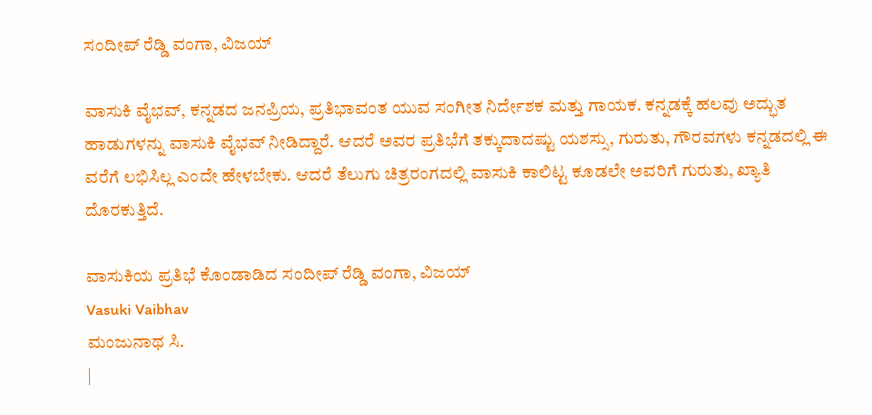ಸಂದೀಪ್ ರೆಡ್ಡಿ ವಂಗಾ, ವಿಜಯ್

ವಾಸುಕಿ ವೈಭವ್, ಕನ್ನಡದ ಜನಪ್ರಿಯ, ಪ್ರತಿಭಾವಂತ ಯುವ ಸಂಗೀತ ನಿರ್ದೇಶಕ ಮತ್ತು ಗಾಯಕ. ಕನ್ನಡಕ್ಕೆ ಹಲವು ಅದ್ಭುತ ಹಾಡುಗಳನ್ನು ವಾಸುಕಿ ವೈಭವ್ ನೀಡಿದ್ದಾರೆ. ಆದರೆ ಅವರ ಪ್ರತಿಭೆಗೆ ತಕ್ಕುದಾದಷ್ಟು ಯಶಸ್ಸು, ಗುರುತು, ಗೌರವಗಳು ಕನ್ನಡದಲ್ಲಿ ಈ ವರೆಗೆ ಲಭಿಸಿಲ್ಲ ಎಂದೇ ಹೇಳಬೇಕು. ಆದರೆ ತೆಲುಗು ಚಿತ್ರರಂಗದಲ್ಲಿ ವಾಸುಕಿ ಕಾಲಿಟ್ಟ ಕೂಡಲೇ ಅವರಿಗೆ ಗುರುತು, ಖ್ಯಾತಿ ದೊರಕುತ್ತಿದೆ.

ವಾಸುಕಿಯ ಪ್ರತಿಭೆ ಕೊಂಡಾಡಿದ ಸಂದೀಪ್ ರೆಡ್ಡಿ ವಂಗಾ, ವಿಜಯ್
Vasuki Vaibhav
ಮಂಜುನಾಥ ಸಿ.
|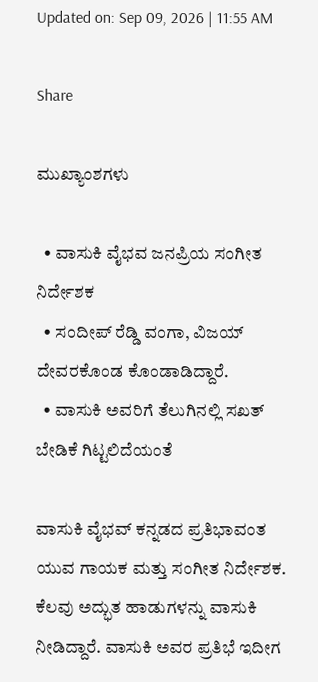Updated on: Sep 09, 2026 | 11:55 AM

Share

ಮುಖ್ಯಾಂಶಗಳು

  • ವಾಸುಕಿ ವೈಭವ ಜನಪ್ರಿಯ ಸಂಗೀತ ನಿರ್ದೇಶಕ
  • ಸಂದೀಪ್ ರೆಡ್ಡಿ ವಂಗಾ, ವಿಜಯ್ ದೇವರಕೊಂಡ ಕೊಂಡಾಡಿದ್ದಾರೆ.
  • ವಾಸುಕಿ ಅವರಿಗೆ ತೆಲುಗಿನಲ್ಲಿ ಸಖತ್ ಬೇಡಿಕೆ ಗಿಟ್ಟಲಿದೆಯಂತೆ

ವಾಸುಕಿ ವೈಭವ್ ಕನ್ನಡದ ಪ್ರತಿಭಾವಂತ ಯುವ ಗಾಯಕ ಮತ್ತು ಸಂಗೀತ ನಿರ್ದೇಶಕ. ಕೆಲವು ಅದ್ಭುತ ಹಾಡುಗಳನ್ನು ವಾಸುಕಿ ನೀಡಿದ್ದಾರೆ. ವಾಸುಕಿ ಅವರ ಪ್ರತಿಭೆ ಇದೀಗ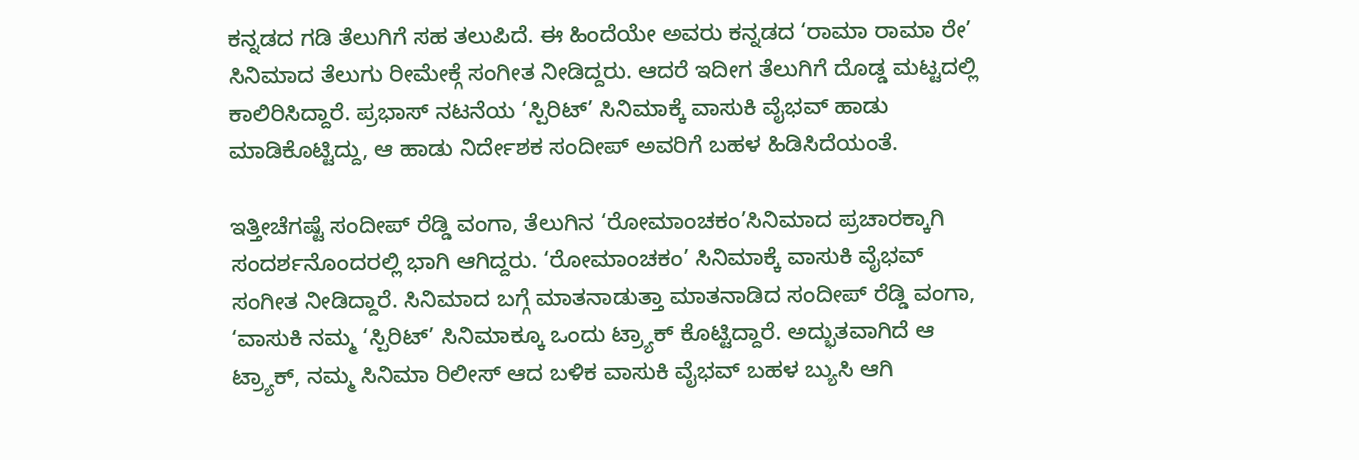ಕನ್ನಡದ ಗಡಿ ತೆಲುಗಿಗೆ ಸಹ ತಲುಪಿದೆ. ಈ ಹಿಂದೆಯೇ ಅವರು ಕನ್ನಡದ ‘ರಾಮಾ ರಾಮಾ ರೇ’ ಸಿನಿಮಾದ ತೆಲುಗು ರೀಮೇಕ್ಗೆ ಸಂಗೀತ ನೀಡಿದ್ದರು. ಆದರೆ ಇದೀಗ ತೆಲುಗಿಗೆ ದೊಡ್ಡ ಮಟ್ಟದಲ್ಲಿ ಕಾಲಿರಿಸಿದ್ದಾರೆ. ಪ್ರಭಾಸ್ ನಟನೆಯ ‘ಸ್ಪಿರಿಟ್’ ಸಿನಿಮಾಕ್ಕೆ ವಾಸುಕಿ ವೈಭವ್ ಹಾಡು ಮಾಡಿಕೊಟ್ಟಿದ್ದು, ಆ ಹಾಡು ನಿರ್ದೇಶಕ ಸಂದೀಪ್ ಅವರಿಗೆ ಬಹಳ ಹಿಡಿಸಿದೆಯಂತೆ.

ಇತ್ತೀಚೆಗಷ್ಟೆ ಸಂದೀಪ್ ರೆಡ್ಡಿ ವಂಗಾ, ತೆಲುಗಿನ ‘ರೋಮಾಂಚಕಂ’ಸಿನಿಮಾದ ಪ್ರಚಾರಕ್ಕಾಗಿ ಸಂದರ್ಶನೊಂದರಲ್ಲಿ ಭಾಗಿ ಆಗಿದ್ದರು. ‘ರೋಮಾಂಚಕಂ’ ಸಿನಿಮಾಕ್ಕೆ ವಾಸುಕಿ ವೈಭವ್ ಸಂಗೀತ ನೀಡಿದ್ದಾರೆ. ಸಿನಿಮಾದ ಬಗ್ಗೆ ಮಾತನಾಡುತ್ತಾ ಮಾತನಾಡಿದ ಸಂದೀಪ್ ರೆಡ್ಡಿ ವಂಗಾ, ‘ವಾಸುಕಿ ನಮ್ಮ ‘ಸ್ಪಿರಿಟ್’ ಸಿನಿಮಾಕ್ಕೂ ಒಂದು ಟ್ರ್ಯಾಕ್ ಕೊಟ್ಟಿದ್ದಾರೆ. ಅದ್ಭುತವಾಗಿದೆ ಆ ಟ್ರ್ಯಾಕ್, ನಮ್ಮ ಸಿನಿಮಾ ರಿಲೀಸ್ ಆದ ಬಳಿಕ ವಾಸುಕಿ ವೈಭವ್ ಬಹಳ ಬ್ಯುಸಿ ಆಗಿ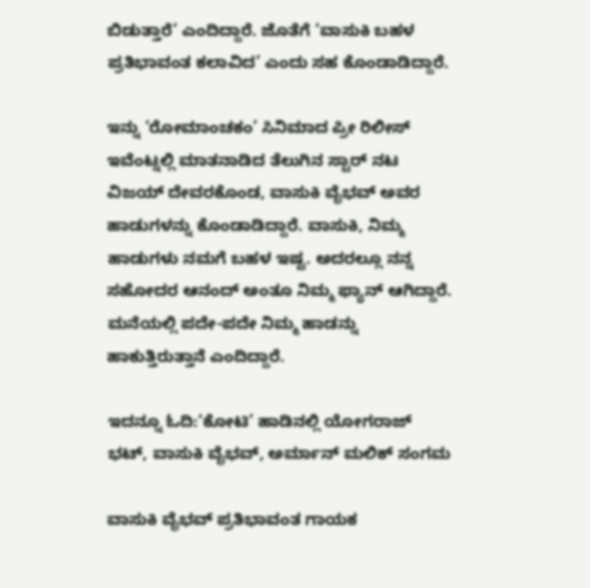ಬಿಡುತ್ತಾರೆ’ ಎಂದಿದ್ದಾರೆ. ಜೊತೆಗೆ ‘ವಾಸುಕಿ ಬಹಳ ಪ್ರತಿಭಾವಂತ ಕಲಾವಿದ’ ಎಂದು ಸಹ ಕೊಂಡಾಡಿದ್ದಾರೆ.

ಇನ್ನು ‘ರೋಮಾಂಚಕಂ’ ಸಿನಿಮಾದ ಪ್ರೀ ರಿಲೀಸ್ ಇವೆಂಟ್ನಲ್ಲಿ ಮಾತನಾಡಿದ ತೆಲುಗಿನ ಸ್ಟಾರ್ ನಟ ವಿಜಯ್ ದೇವರಕೊಂಡ, ವಾಸುಕಿ ವೈಭವ್ ಅವರ ಹಾಡುಗಳನ್ನು ಕೊಂಡಾಡಿದ್ದಾರೆ. ವಾಸುಕಿ, ನಿಮ್ಮ ಹಾಡುಗಳು ನಮಗೆ ಬಹಳ ಇಷ್ಟ. ಅದರಲ್ಲೂ ನನ್ನ ಸಹೋದರ ಆನಂದ್ ಅಂತೂ ನಿಮ್ಮ ಫ್ಯಾನ್ ಆಗಿದ್ದಾರೆ. ಮನೆಯಲ್ಲಿ ಪದೇ-ಪದೇ ನಿಮ್ಮ ಹಾಡನ್ನು ಹಾಕುತ್ತಿರುತ್ತಾನೆ ಎಂದಿದ್ದಾರೆ.

ಇದನ್ನೂ ಓದಿ:‘ಕೋಟಿ’ ಹಾಡಿನಲ್ಲಿ ಯೋಗರಾಜ್ ಭಟ್, ವಾಸುಕಿ ವೈಭವ್, ಅರ್ಮಾನ್ ಮಲಿಕ್ ಸಂಗಮ

ವಾಸುಕಿ ವೈಭವ್ ಪ್ರತಿಭಾವಂತ ಗಾಯಕ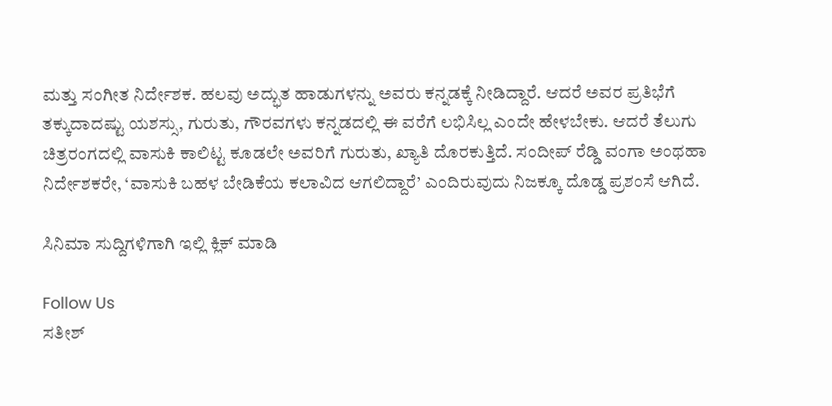ಮತ್ತು ಸಂಗೀತ ನಿರ್ದೇಶಕ. ಹಲವು ಅದ್ಭುತ ಹಾಡುಗಳನ್ನು ಅವರು ಕನ್ನಡಕ್ಕೆ ನೀಡಿದ್ದಾರೆ. ಆದರೆ ಅವರ ಪ್ರತಿಭೆಗೆ ತಕ್ಕುದಾದಷ್ಟು ಯಶಸ್ಸು, ಗುರುತು, ಗೌರವಗಳು ಕನ್ನಡದಲ್ಲಿ ಈ ವರೆಗೆ ಲಭಿಸಿಲ್ಲ ಎಂದೇ ಹೇಳಬೇಕು. ಆದರೆ ತೆಲುಗು ಚಿತ್ರರಂಗದಲ್ಲಿ ವಾಸುಕಿ ಕಾಲಿಟ್ಟ ಕೂಡಲೇ ಅವರಿಗೆ ಗುರುತು, ಖ್ಯಾತಿ ದೊರಕುತ್ತಿದೆ. ಸಂದೀಪ್ ರೆಡ್ಡಿ ವಂಗಾ ಅಂಥಹಾ ನಿರ್ದೇಶಕರೇ, ‘ವಾಸುಕಿ ಬಹಳ ಬೇಡಿಕೆಯ ಕಲಾವಿದ ಆಗಲಿದ್ದಾರೆ’ ಎಂದಿರುವುದು ನಿಜಕ್ಕೂ ದೊಡ್ಡ ಪ್ರಶಂಸೆ ಆಗಿದೆ.

ಸಿನಿಮಾ ಸುದ್ದಿಗಳಿಗಾಗಿ ಇಲ್ಲಿ ಕ್ಲಿಕ್ ಮಾಡಿ

Follow Us
ಸತೀಶ್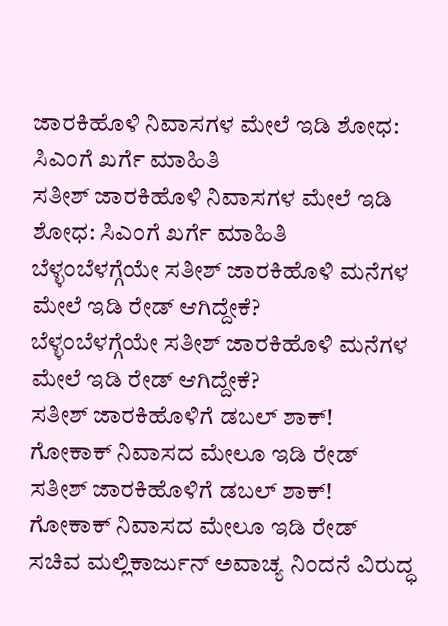ಜಾರಕಿಹೊಳಿ ನಿವಾಸಗಳ ಮೇಲೆ ಇಡಿ ಶೋಧ: ಸಿಎಂಗೆ ಖರ್ಗೆ ಮಾಹಿತಿ
ಸತೀಶ್ ಜಾರಕಿಹೊಳಿ ನಿವಾಸಗಳ ಮೇಲೆ ಇಡಿ ಶೋಧ: ಸಿಎಂಗೆ ಖರ್ಗೆ ಮಾಹಿತಿ
ಬೆಳ್ಳಂಬೆಳಗ್ಗೆಯೇ ಸತೀಶ್ ಜಾರಕಿಹೊಳಿ ಮನೆಗಳ ಮೇಲೆ ಇಡಿ ರೇಡ್ ಆಗಿದ್ದೇಕೆ?
ಬೆಳ್ಳಂಬೆಳಗ್ಗೆಯೇ ಸತೀಶ್ ಜಾರಕಿಹೊಳಿ ಮನೆಗಳ ಮೇಲೆ ಇಡಿ ರೇಡ್ ಆಗಿದ್ದೇಕೆ?
ಸತೀಶ್ ಜಾರಕಿಹೊಳಿಗೆ ಡಬಲ್ ಶಾಕ್! ಗೋಕಾಕ್ ನಿವಾಸದ ಮೇಲೂ ಇಡಿ ರೇಡ್
ಸತೀಶ್ ಜಾರಕಿಹೊಳಿಗೆ ಡಬಲ್ ಶಾಕ್! ಗೋಕಾಕ್ ನಿವಾಸದ ಮೇಲೂ ಇಡಿ ರೇಡ್
ಸಚಿವ ಮಲ್ಲಿಕಾರ್ಜುನ್ ಅವಾಚ್ಯ ನಿಂದನೆ ವಿರುದ್ಧ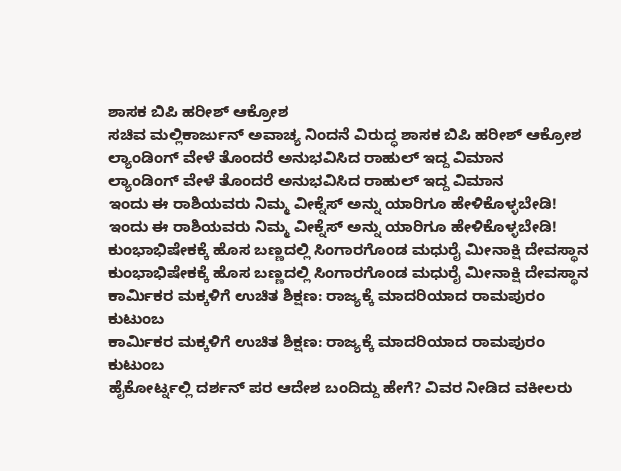ಶಾಸಕ ಬಿಪಿ ಹರೀಶ್ ಆಕ್ರೋಶ
ಸಚಿವ ಮಲ್ಲಿಕಾರ್ಜುನ್ ಅವಾಚ್ಯ ನಿಂದನೆ ವಿರುದ್ಧ ಶಾಸಕ ಬಿಪಿ ಹರೀಶ್ ಆಕ್ರೋಶ
ಲ್ಯಾಂಡಿಂಗ್ ವೇಳೆ ತೊಂದರೆ ಅನುಭವಿಸಿದ ರಾಹುಲ್ ಇದ್ದ ವಿಮಾನ
ಲ್ಯಾಂಡಿಂಗ್ ವೇಳೆ ತೊಂದರೆ ಅನುಭವಿಸಿದ ರಾಹುಲ್ ಇದ್ದ ವಿಮಾನ
ಇಂದು ಈ ರಾಶಿಯವರು ನಿಮ್ಮ ವೀಕ್ನೆಸ್ ಅನ್ನು ಯಾರಿಗೂ ಹೇಳಿಕೊಳ್ಳಬೇಡಿ!
ಇಂದು ಈ ರಾಶಿಯವರು ನಿಮ್ಮ ವೀಕ್ನೆಸ್ ಅನ್ನು ಯಾರಿಗೂ ಹೇಳಿಕೊಳ್ಳಬೇಡಿ!
ಕುಂಭಾಭಿಷೇಕಕ್ಕೆ ಹೊಸ ಬಣ್ಣದಲ್ಲಿ ಸಿಂಗಾರಗೊಂಡ ಮಧುರೈ ಮೀನಾಕ್ಷಿ ದೇವಸ್ಥಾನ
ಕುಂಭಾಭಿಷೇಕಕ್ಕೆ ಹೊಸ ಬಣ್ಣದಲ್ಲಿ ಸಿಂಗಾರಗೊಂಡ ಮಧುರೈ ಮೀನಾಕ್ಷಿ ದೇವಸ್ಥಾನ
ಕಾರ್ಮಿಕರ ಮಕ್ಕಳಿಗೆ ಉಚಿತ ಶಿಕ್ಷಣ: ರಾಜ್ಯಕ್ಕೆ ಮಾದರಿಯಾದ ರಾಮಪುರಂ ಕುಟುಂಬ
ಕಾರ್ಮಿಕರ ಮಕ್ಕಳಿಗೆ ಉಚಿತ ಶಿಕ್ಷಣ: ರಾಜ್ಯಕ್ಕೆ ಮಾದರಿಯಾದ ರಾಮಪುರಂ ಕುಟುಂಬ
ಹೈಕೋರ್ಟ್ನಲ್ಲಿ ದರ್ಶನ್ ಪರ ಆದೇಶ ಬಂದಿದ್ದು ಹೇಗೆ? ವಿವರ ನೀಡಿದ ವಕೀಲರು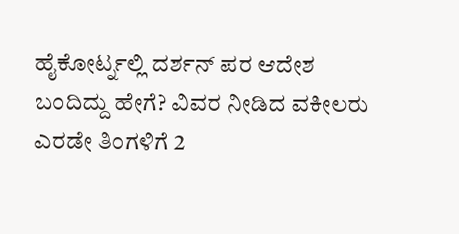ಹೈಕೋರ್ಟ್ನಲ್ಲಿ ದರ್ಶನ್ ಪರ ಆದೇಶ ಬಂದಿದ್ದು ಹೇಗೆ? ವಿವರ ನೀಡಿದ ವಕೀಲರು
ಎರಡೇ ತಿಂಗಳಿಗೆ 2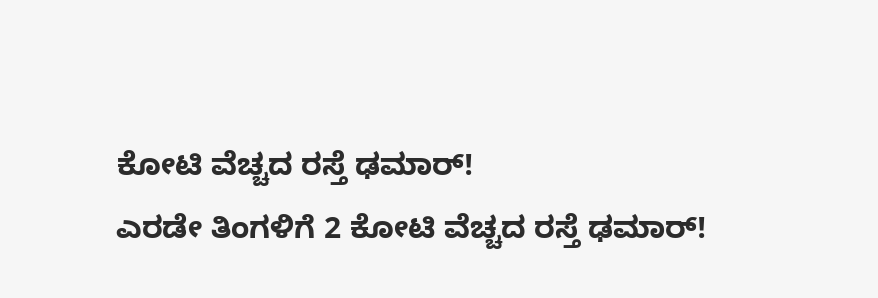ಕೋಟಿ ವೆಚ್ಚದ ರಸ್ತೆ ಢಮಾರ್!
ಎರಡೇ ತಿಂಗಳಿಗೆ 2 ಕೋಟಿ ವೆಚ್ಚದ ರಸ್ತೆ ಢಮಾರ್!